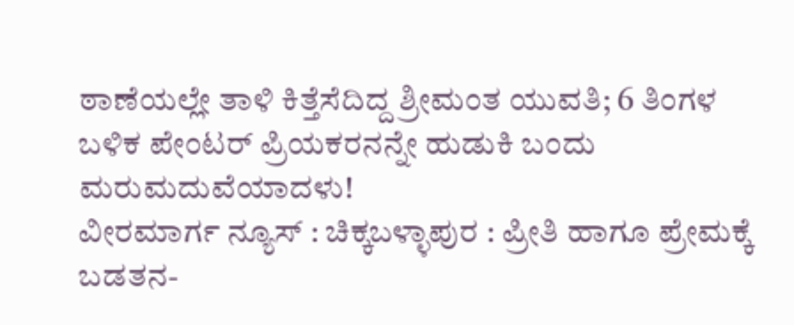ಠಾಣೆಯಲ್ಲೇ ತಾಳಿ ಕಿತ್ತೆಸೆದಿದ್ದ ಶ್ರೀಮಂತ ಯುವತಿ; 6 ತಿಂಗಳ ಬಳಿಕ ಪೇಂಟರ್ ಪ್ರಿಯಕರನನ್ನೇ ಹುಡುಕಿ ಬಂದು ಮರುಮದುವೆಯಾದಳು!
ವೀರಮಾರ್ಗ ನ್ಯೂಸ್ : ಚಿಕ್ಕಬಳ್ಳಾಪುರ : ಪ್ರೀತಿ ಹಾಗೂ ಪ್ರೇಮಕ್ಕೆ ಬಡತನ-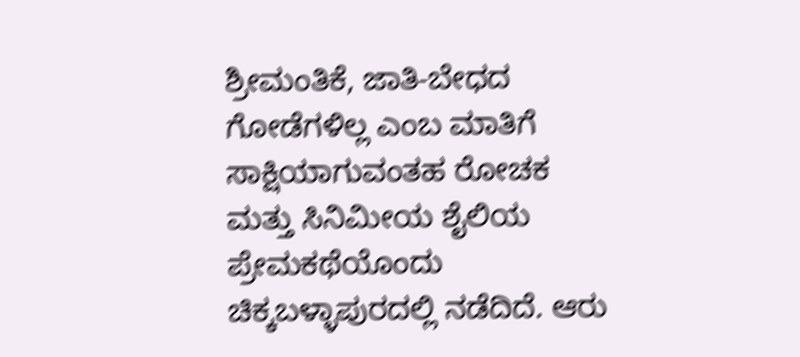ಶ್ರೀಮಂತಿಕೆ, ಜಾತಿ-ಬೇಧದ ಗೋಡೆಗಳಿಲ್ಲ ಎಂಬ ಮಾತಿಗೆ ಸಾಕ್ಷಿಯಾಗುವಂತಹ ರೋಚಕ ಮತ್ತು ಸಿನಿಮೀಯ ಶೈಲಿಯ ಪ್ರೇಮಕಥೆಯೊಂದು ಚಿಕ್ಕಬಳ್ಳಾಪುರದಲ್ಲಿ ನಡೆದಿದೆ. ಆರು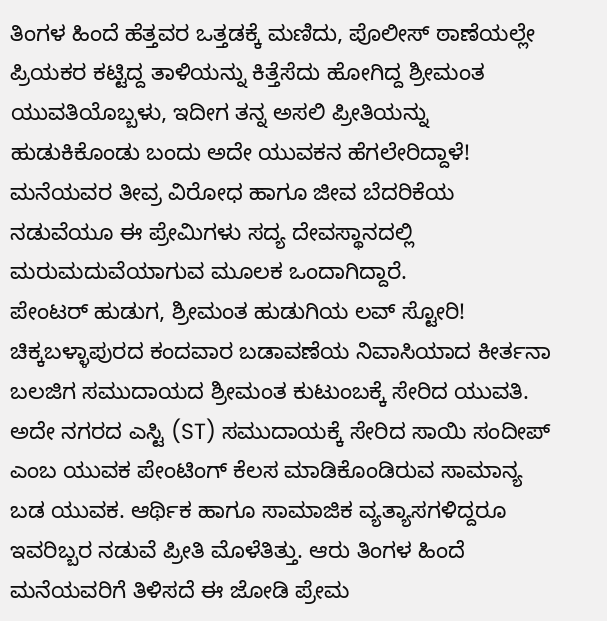ತಿಂಗಳ ಹಿಂದೆ ಹೆತ್ತವರ ಒತ್ತಡಕ್ಕೆ ಮಣಿದು, ಪೊಲೀಸ್ ಠಾಣೆಯಲ್ಲೇ ಪ್ರಿಯಕರ ಕಟ್ಟಿದ್ದ ತಾಳಿಯನ್ನು ಕಿತ್ತೆಸೆದು ಹೋಗಿದ್ದ ಶ್ರೀಮಂತ ಯುವತಿಯೊಬ್ಬಳು, ಇದೀಗ ತನ್ನ ಅಸಲಿ ಪ್ರೀತಿಯನ್ನು ಹುಡುಕಿಕೊಂಡು ಬಂದು ಅದೇ ಯುವಕನ ಹೆಗಲೇರಿದ್ದಾಳೆ!
ಮನೆಯವರ ತೀವ್ರ ವಿರೋಧ ಹಾಗೂ ಜೀವ ಬೆದರಿಕೆಯ ನಡುವೆಯೂ ಈ ಪ್ರೇಮಿಗಳು ಸದ್ಯ ದೇವಸ್ಥಾನದಲ್ಲಿ ಮರುಮದುವೆಯಾಗುವ ಮೂಲಕ ಒಂದಾಗಿದ್ದಾರೆ.
ಪೇಂಟರ್ ಹುಡುಗ, ಶ್ರೀಮಂತ ಹುಡುಗಿಯ ಲವ್ ಸ್ಟೋರಿ!
ಚಿಕ್ಕಬಳ್ಳಾಪುರದ ಕಂದವಾರ ಬಡಾವಣೆಯ ನಿವಾಸಿಯಾದ ಕೀರ್ತನಾ ಬಲಜಿಗ ಸಮುದಾಯದ ಶ್ರೀಮಂತ ಕುಟುಂಬಕ್ಕೆ ಸೇರಿದ ಯುವತಿ. ಅದೇ ನಗರದ ಎಸ್ಟಿ (ST) ಸಮುದಾಯಕ್ಕೆ ಸೇರಿದ ಸಾಯಿ ಸಂದೀಪ್ ಎಂಬ ಯುವಕ ಪೇಂಟಿಂಗ್ ಕೆಲಸ ಮಾಡಿಕೊಂಡಿರುವ ಸಾಮಾನ್ಯ ಬಡ ಯುವಕ. ಆರ್ಥಿಕ ಹಾಗೂ ಸಾಮಾಜಿಕ ವ್ಯತ್ಯಾಸಗಳಿದ್ದರೂ ಇವರಿಬ್ಬರ ನಡುವೆ ಪ್ರೀತಿ ಮೊಳೆತಿತ್ತು. ಆರು ತಿಂಗಳ ಹಿಂದೆ ಮನೆಯವರಿಗೆ ತಿಳಿಸದೆ ಈ ಜೋಡಿ ಪ್ರೇಮ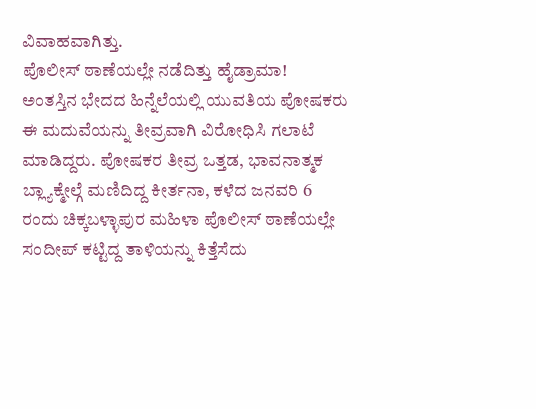ವಿವಾಹವಾಗಿತ್ತು.
ಪೊಲೀಸ್ ಠಾಣೆಯಲ್ಲೇ ನಡೆದಿತ್ತು ಹೈಡ್ರಾಮಾ!
ಅಂತಸ್ತಿನ ಭೇದದ ಹಿನ್ನೆಲೆಯಲ್ಲಿ ಯುವತಿಯ ಪೋಷಕರು ಈ ಮದುವೆಯನ್ನು ತೀವ್ರವಾಗಿ ವಿರೋಧಿಸಿ ಗಲಾಟೆ ಮಾಡಿದ್ದರು. ಪೋಷಕರ ತೀವ್ರ ಒತ್ತಡ, ಭಾವನಾತ್ಮಕ ಬ್ಲ್ಯಾಕ್ಮೇಲ್ಗೆ ಮಣಿದಿದ್ದ ಕೀರ್ತನಾ, ಕಳೆದ ಜನವರಿ 6 ರಂದು ಚಿಕ್ಕಬಳ್ಳಾಪುರ ಮಹಿಳಾ ಪೊಲೀಸ್ ಠಾಣೆಯಲ್ಲೇ ಸಂದೀಪ್ ಕಟ್ಟಿದ್ದ ತಾಳಿಯನ್ನು ಕಿತ್ತೆಸೆದು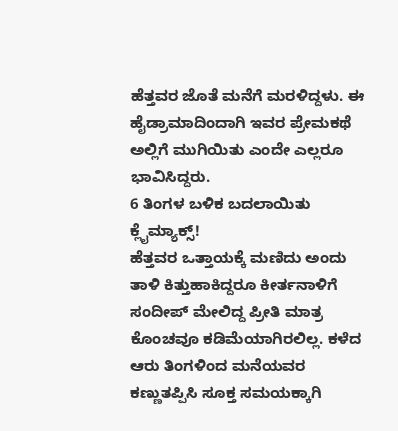ಹೆತ್ತವರ ಜೊತೆ ಮನೆಗೆ ಮರಳಿದ್ದಳು. ಈ ಹೈಡ್ರಾಮಾದಿಂದಾಗಿ ಇವರ ಪ್ರೇಮಕಥೆ ಅಲ್ಲಿಗೆ ಮುಗಿಯಿತು ಎಂದೇ ಎಲ್ಲರೂ ಭಾವಿಸಿದ್ದರು.
6 ತಿಂಗಳ ಬಳಿಕ ಬದಲಾಯಿತು ಕ್ಲೈಮ್ಯಾಕ್ಸ್!
ಹೆತ್ತವರ ಒತ್ತಾಯಕ್ಕೆ ಮಣಿದು ಅಂದು ತಾಳಿ ಕಿತ್ತುಹಾಕಿದ್ದರೂ ಕೀರ್ತನಾಳಿಗೆ ಸಂದೀಪ್ ಮೇಲಿದ್ದ ಪ್ರೀತಿ ಮಾತ್ರ ಕೊಂಚವೂ ಕಡಿಮೆಯಾಗಿರಲಿಲ್ಲ. ಕಳೆದ ಆರು ತಿಂಗಳಿಂದ ಮನೆಯವರ ಕಣ್ಣುತಪ್ಪಿಸಿ ಸೂಕ್ತ ಸಮಯಕ್ಕಾಗಿ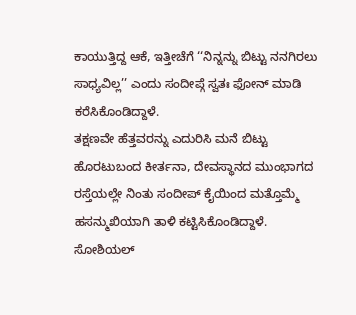ಕಾಯುತ್ತಿದ್ದ ಆಕೆ, ಇತ್ತೀಚೆಗೆ ‘‘ನಿನ್ನನ್ನು ಬಿಟ್ಟು ನನಗಿರಲು ಸಾಧ್ಯವಿಲ್ಲ’’ ಎಂದು ಸಂದೀಪ್ಗೆ ಸ್ವತಃ ಫೋನ್ ಮಾಡಿ ಕರೆಸಿಕೊಂಡಿದ್ದಾಳೆ.
ತಕ್ಷಣವೇ ಹೆತ್ತವರನ್ನು ಎದುರಿಸಿ ಮನೆ ಬಿಟ್ಟು ಹೊರಟುಬಂದ ಕೀರ್ತನಾ, ದೇವಸ್ಥಾನದ ಮುಂಭಾಗದ ರಸ್ತೆಯಲ್ಲೇ ನಿಂತು ಸಂದೀಪ್ ಕೈಯಿಂದ ಮತ್ತೊಮ್ಮೆ ಹಸನ್ಮುಖಿಯಾಗಿ ತಾಳಿ ಕಟ್ಟಿಸಿಕೊಂಡಿದ್ದಾಳೆ.
ಸೋಶಿಯಲ್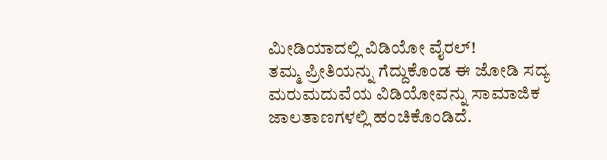ಮೀಡಿಯಾದಲ್ಲಿ ವಿಡಿಯೋ ವೈರಲ್!
ತಮ್ಮ ಪ್ರೀತಿಯನ್ನು ಗೆದ್ದುಕೊಂಡ ಈ ಜೋಡಿ ಸದ್ಯ ಮರುಮದುವೆಯ ವಿಡಿಯೋವನ್ನು ಸಾಮಾಜಿಕ ಜಾಲತಾಣಗಳಲ್ಲಿ ಹಂಚಿಕೊಂಡಿದೆ.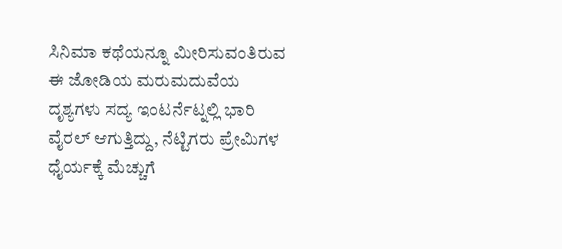ಸಿನಿಮಾ ಕಥೆಯನ್ನೂ ಮೀರಿಸುವಂತಿರುವ ಈ ಜೋಡಿಯ ಮರುಮದುವೆಯ ದೃಶ್ಯಗಳು ಸದ್ಯ ಇಂಟರ್ನೆಟ್ನಲ್ಲಿ ಭಾರಿ ವೈರಲ್ ಆಗುತ್ತಿದ್ದು, ನೆಟ್ಟಿಗರು ಪ್ರೇಮಿಗಳ ಧೈರ್ಯಕ್ಕೆ ಮೆಚ್ಚುಗೆ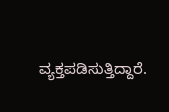ವ್ಯಕ್ತಪಡಿಸುತ್ತಿದ್ದಾರೆ.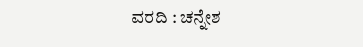ವರದಿ : ಚನ್ನೇಶ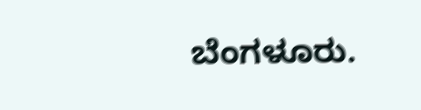ಬೆಂಗಳೂರು.